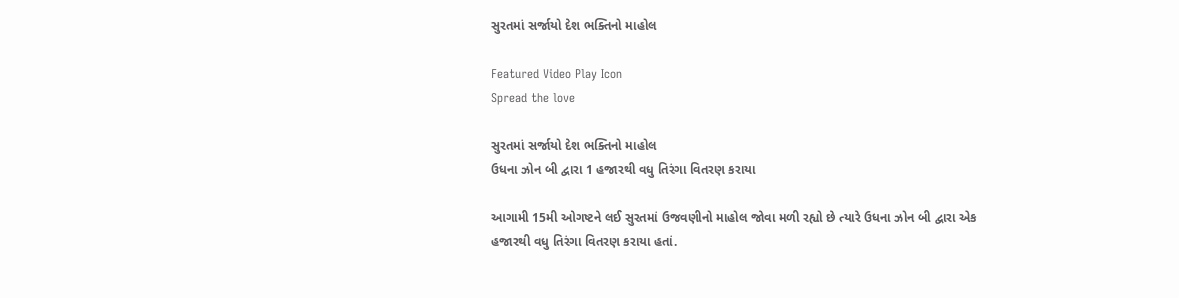સુરતમાં સર્જાયો દેશ ભક્તિનો માહોલ

Featured Video Play Icon
Spread the love

સુરતમાં સર્જાયો દેશ ભક્તિનો માહોલ
ઉધના ઝોન બી દ્વારા 1 હજારથી વધુ તિરંગા વિતરણ કરાયા

આગામી 15મી ઓગષ્ટને લઈ સુરતમાં ઉજવણીનો માહોલ જોવા મળી રહ્યો છે ત્યારે ઉધના ઝોન બી દ્વારા એક હજારથી વધુ તિરંગા વિતરણ કરાયા હતાં.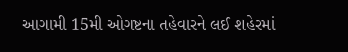આગામી 15મી ઓગષ્ટના તહેવારને લઈ શહેરમાં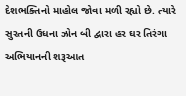દેશભક્તિનો માહોલ જોવા મળી રહ્યો છે. ત્યારે સુરતની ઉધના ઝોન બી દ્વારા હર ઘર તિરંગા અભિયાનની શરૂઆત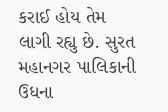કરાઈ હોય તેમ લાગી રહ્યુ છે. સુરત મહાનગર પાલિકાની ઉધના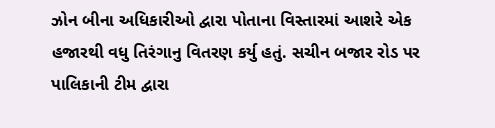ઝોન બીના અધિકારીઓ દ્વારા પોતાના વિસ્તારમાં આશરે એક હજારથી વધુ તિરંગાનુ વિતરણ કર્યુ હતું. સચીન બજાર રોડ પર પાલિકાની ટીમ દ્વારા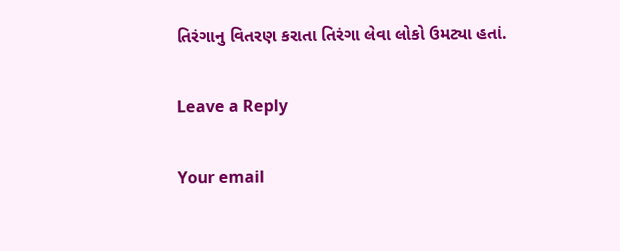તિરંગાનુ વિતરણ કરાતા તિરંગા લેવા લોકો ઉમટ્યા હતાં.

Leave a Reply

Your email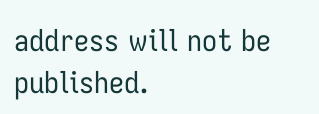address will not be published.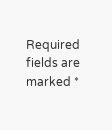Required fields are marked *